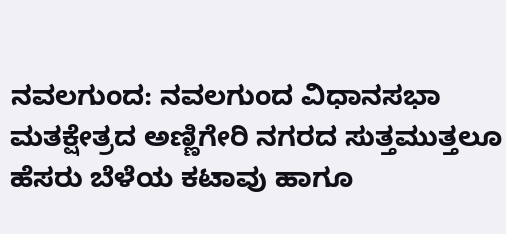ನವಲಗುಂದ: ನವಲಗುಂದ ವಿಧಾನಸಭಾ ಮತಕ್ಷೇತ್ರದ ಅಣ್ಣಿಗೇರಿ ನಗರದ ಸುತ್ತಮುತ್ತಲೂ ಹೆಸರು ಬೆಳೆಯ ಕಟಾವು ಹಾಗೂ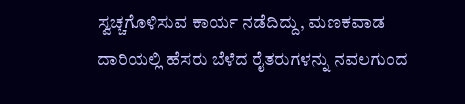ಸ್ವಚ್ಚಗೊಳಿಸುವ ಕಾರ್ಯ ನಡೆದಿದ್ದು, ಮಣಕವಾಡ ದಾರಿಯಲ್ಲಿ ಹೆಸರು ಬೆಳೆದ ರೈತರುಗಳನ್ನು ನವಲಗುಂದ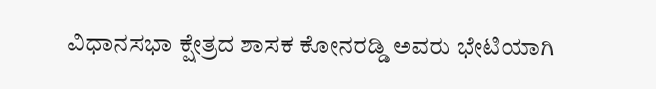ವಿಧಾನಸಭಾ ಕ್ಷೇತ್ರದ ಶಾಸಕ ಕೋನರಡ್ಡಿ ಅವರು ಭೇಟಿಯಾಗಿ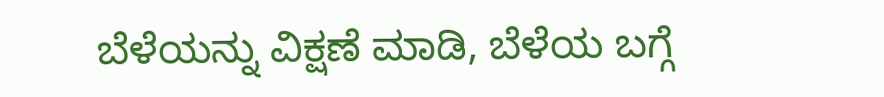ಬೆಳೆಯನ್ನು ವಿಕ್ಷಣೆ ಮಾಡಿ, ಬೆಳೆಯ ಬಗ್ಗೆ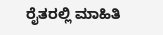ರೈತರಲ್ಲಿ ಮಾಹಿತಿ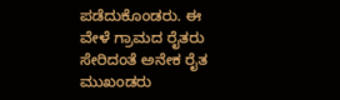ಪಡೆದುಕೊಂಡರು. ಈ ವೇಳೆ ಗ್ರಾಮದ ರೈತರು ಸೇರಿದಂತೆ ಅನೇಕ ರೈತ ಮುಖಂಡರು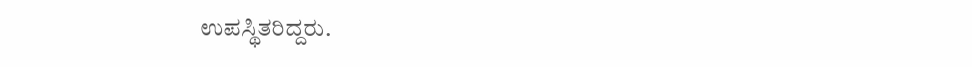ಉಪಸ್ಥಿತರಿದ್ದರು.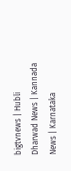bigtvnews | Hubli Dharwad News | Kannada News | Karnataka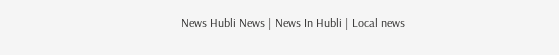News Hubli News | News In Hubli | Local news